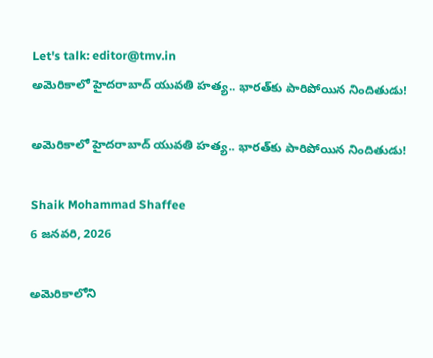Let's talk: editor@tmv.in
అమెరికాలో హైదరాబాద్‌ యువతి హత్య.. భారత్‌కు పారిపోయిన నిందితుడు!

అమెరికాలో హైదరాబాద్‌ యువతి హత్య.. భారత్‌కు పారిపోయిన నిందితుడు!

Shaik Mohammad Shaffee
6 జనవరి, 2026

అమెరికాలోని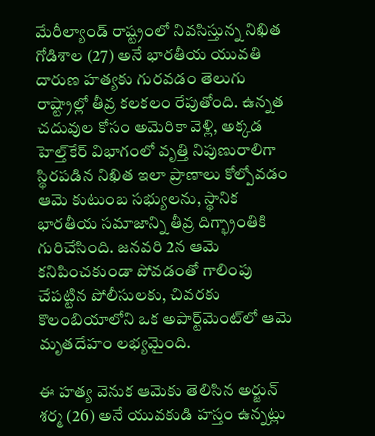మేరీల్యాండ్ రాష్ట్రంలో నివసిస్తున్న నిఖిత గోడిశాల (27) అనే భారతీయ యువతి దారుణ హత్యకు గురవడం తెలుగు రాష్ట్రాల్లో తీవ్ర కలకలం రేపుతోంది. ఉన్నత చదువుల కోసం అమెరికా వెళ్లి, అక్కడ హెల్త్‌కేర్ విభాగంలో వృత్తి నిపుణురాలిగా స్థిరపడిన నిఖిత ఇలా ప్రాణాలు కోల్పోవడం ఆమె కుటుంబ సభ్యులను, స్థానిక భారతీయ సమాజాన్ని తీవ్ర దిగ్భ్రాంతికి గురిచేసింది. జనవరి 2న ఆమె కనిపించకుండా పోవడంతో గాలింపు చేపట్టిన పోలీసులకు, చివరకు కొలంబియాలోని ఒక అపార్ట్‌మెంట్‌లో ఆమె మృతదేహం లభ్యమైంది.

ఈ హత్య వెనుక ఆమెకు తెలిసిన అర్జున్ శర్మ (26) అనే యువకుడి హస్తం ఉన్నట్లు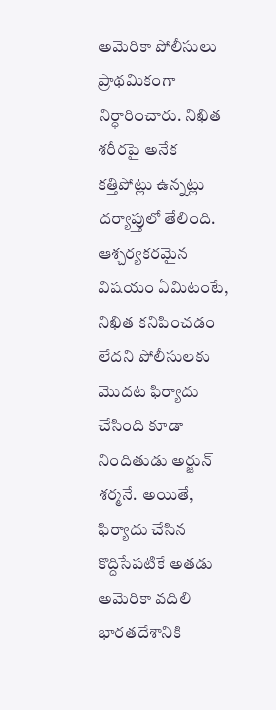అమెరికా పోలీసులు ప్రాథమికంగా నిర్ధారించారు. నిఖిత శరీరపై అనేక కత్తిపోట్లు ఉన్నట్లు దర్యాప్తులో తేలింది. ఆశ్చర్యకరమైన విషయం ఏమిటంటే, నిఖిత కనిపించడం లేదని పోలీసులకు మొదట ఫిర్యాదు చేసింది కూడా నిందితుడు అర్జున్ శర్మనే. అయితే, ఫిర్యాదు చేసిన కొద్దిసేపటికే అతడు అమెరికా వదిలి భారతదేశానికి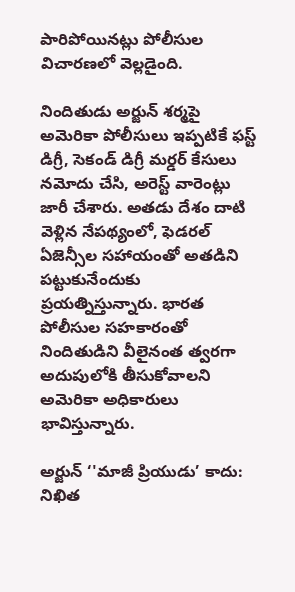పారిపోయినట్లు పోలీసుల విచారణలో వెల్లడైంది.

నిందితుడు అర్జున్ శర్మపై అమెరికా పోలీసులు ఇప్పటికే ఫస్ట్ డిగ్రీ, సెకండ్ డిగ్రీ మర్డర్ కేసులు నమోదు చేసి, అరెస్ట్ వారెంట్లు జారీ చేశారు. అతడు దేశం దాటి వెళ్లిన నేపథ్యంలో, ఫెడరల్ ఏజెన్సీల సహాయంతో అతడిని పట్టుకునేందుకు ప్రయత్నిస్తున్నారు. భారత పోలీసుల సహకారంతో నిందితుడిని వీలైనంత త్వరగా అదుపులోకి తీసుకోవాలని అమెరికా అధికారులు భావిస్తున్నారు.

అర్జున్ ‘'మాజీ ప్రియుడు’ కాదు: నిఖిత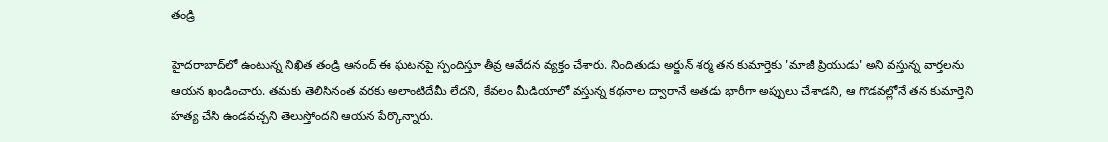తండ్రి

హైదరాబాద్‌లో ఉంటున్న నిఖిత తండ్రి ఆనంద్ ఈ ఘటనపై స్పందిస్తూ తీవ్ర ఆవేదన వ్యక్తం చేశారు. నిందితుడు అర్జున్ శర్మ తన కుమార్తెకు 'మాజీ ప్రియుడు' అని వస్తున్న వార్తలను ఆయన ఖండించారు. తమకు తెలిసినంత వరకు అలాంటిదేమీ లేదని, కేవలం మీడియాలో వస్తున్న కథనాల ద్వారానే అతడు భారీగా అప్పులు చేశాడని, ఆ గొడవల్లోనే తన కుమార్తెని హత్య చేసి ఉండవచ్చని తెలుస్తోందని ఆయన పేర్కొన్నారు.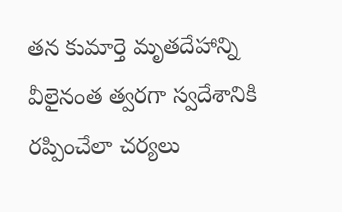తన కుమార్తె మృతదేహాన్ని వీలైనంత త్వరగా స్వదేశానికి రప్పించేలా చర్యలు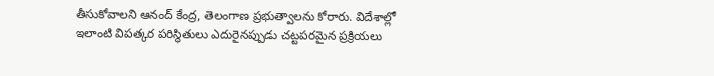తీసుకోవాలని ఆనంద్ కేంద్ర, తెలంగాణ ప్రభుత్వాలను కోరారు. విదేశాల్లో ఇలాంటి విపత్కర పరిస్థితులు ఎదురైనప్పుడు చట్టపరమైన ప్రక్రియలు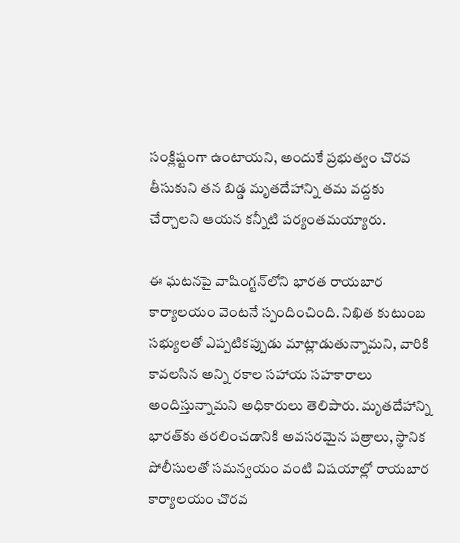సంక్లిష్టంగా ఉంటాయని, అందుకే ప్రభుత్వం చొరవ తీసుకుని తన బిడ్డ మృతదేహాన్ని తమ వద్దకు చేర్చాలని ఆయన కన్నీటి పర్యంతమయ్యారు.

ఈ ఘటనపై వాషింగ్టన్‌లోని భారత రాయబార కార్యాలయం వెంటనే స్పందించింది. నిఖిత కుటుంబ సభ్యులతో ఎప్పటికప్పుడు మాట్లాడుతున్నామని, వారికి కావలసిన అన్ని రకాల సహాయ సహకారాలు అందిస్తున్నామని అధికారులు తెలిపారు. మృతదేహాన్ని భారత్‌కు తరలించడానికి అవసరమైన పత్రాలు, స్థానిక పోలీసులతో సమన్వయం వంటి విషయాల్లో రాయబార కార్యాలయం చొరవ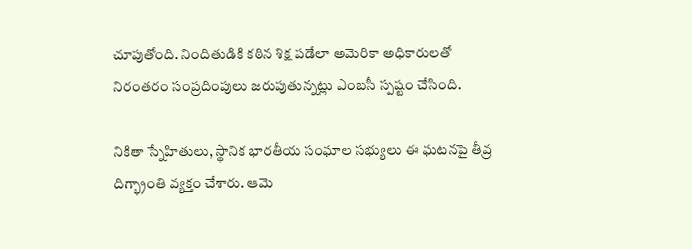చూపుతోంది. నిందితుడికి కఠిన శిక్ష పడేలా అమెరికా అధికారులతో నిరంతరం సంప్రదింపులు జరుపుతున్నట్లు ఎంబసీ స్పష్టం చేసింది.

నికితా స్నేహితులు, స్థానిక భారతీయ సంఘాల సభ్యులు ఈ ఘటనపై తీవ్ర దిగ్భ్రాంతి వ్యక్తం చేశారు. ఆమె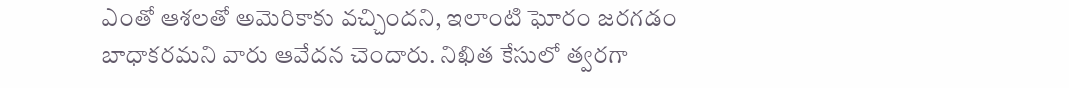ఎంతో ఆశలతో అమెరికాకు వచ్చిందని, ఇలాంటి ఘోరం జరగడం బాధాకరమని వారు ఆవేదన చెందారు. నిఖిత కేసులో త్వరగా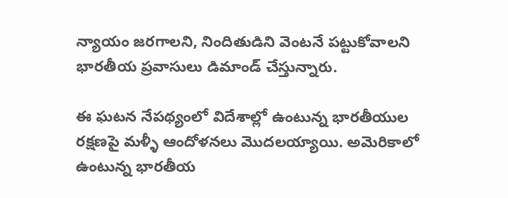న్యాయం జరగాలని, నిందితుడిని వెంటనే పట్టుకోవాలని భారతీయ ప్రవాసులు డిమాండ్ చేస్తున్నారు.

ఈ ఘటన నేపథ్యంలో విదేశాల్లో ఉంటున్న భారతీయుల రక్షణపై మళ్ళీ ఆందోళనలు మొదలయ్యాయి. అమెరికాలో ఉంటున్న భారతీయ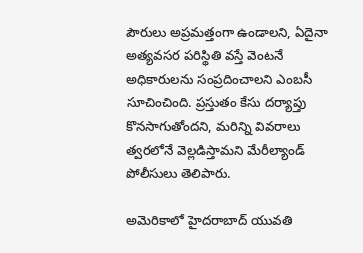పౌరులు అప్రమత్తంగా ఉండాలని, ఏదైనా అత్యవసర పరిస్థితి వస్తే వెంటనే అధికారులను సంప్రదించాలని ఎంబసీ సూచించింది. ప్రస్తుతం కేసు దర్యాప్తు కొనసాగుతోందని, మరిన్ని వివరాలు త్వరలోనే వెల్లడిస్తామని మేరీల్యాండ్ పోలీసులు తెలిపారు.

అమెరికాలో హైదరాబాద్‌ యువతి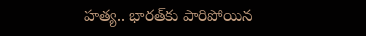హత్య.. భారత్‌కు పారిపోయిన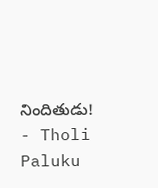నిందితుడు! - Tholi Paluku